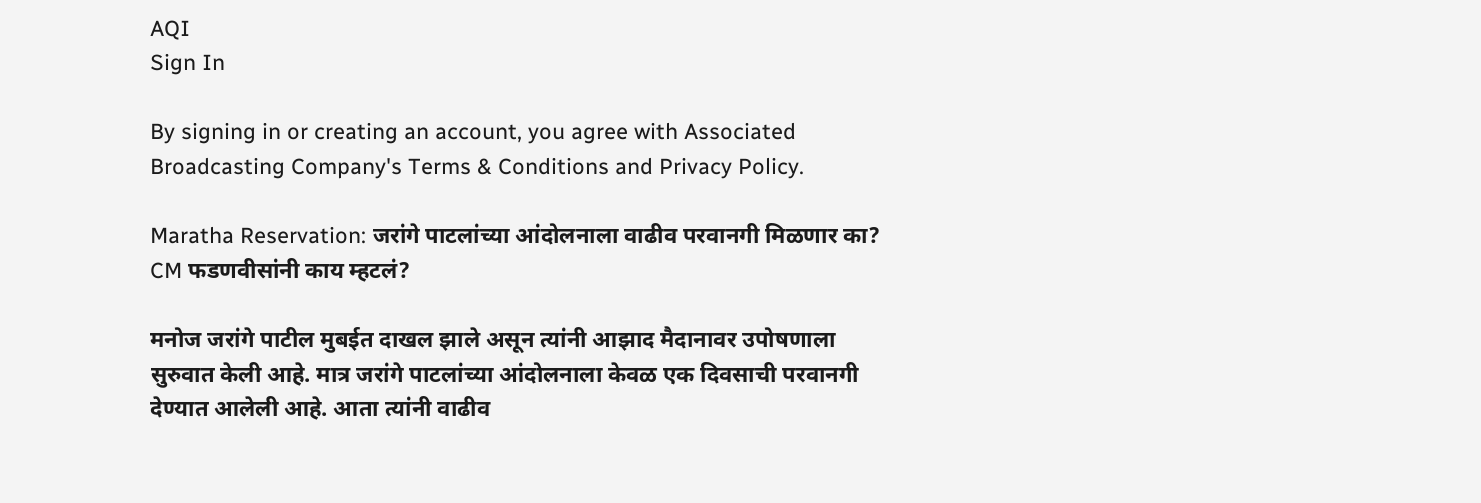AQI
Sign In

By signing in or creating an account, you agree with Associated Broadcasting Company's Terms & Conditions and Privacy Policy.

Maratha Reservation: जरांगे पाटलांच्या आंदोलनाला वाढीव परवानगी मिळणार का? CM फडणवीसांनी काय म्हटलं?

मनोज जरांगे पाटील मुबईत दाखल झाले असून त्यांनी आझाद मैदानावर उपोषणाला सुरुवात केली आहे. मात्र जरांगे पाटलांच्या आंदोलनाला केवळ एक दिवसाची परवानगी देण्यात आलेली आहे. आता त्यांनी वाढीव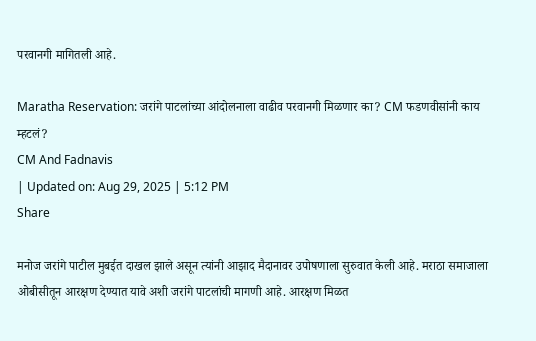परवानगी मागितली आहे.

Maratha Reservation: जरांगे पाटलांच्या आंदोलनाला वाढीव परवानगी मिळणार का? CM फडणवीसांनी काय म्हटलं?
CM And Fadnavis
| Updated on: Aug 29, 2025 | 5:12 PM
Share

मनोज जरांगे पाटील मुबईत दाखल झाले असून त्यांनी आझाद मैदानावर उपोषणाला सुरुवात केली आहे. मराठा समाजाला ओबीसीतून आरक्षण देण्यात यावे अशी जरांगे पाटलांची मागणी आहे. आरक्षण मिळत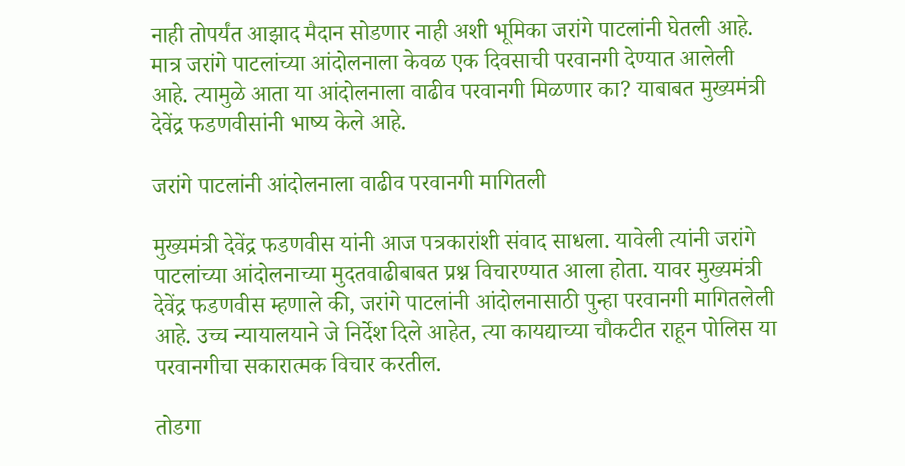नाही तोपर्यंत आझाद मैदान सोडणार नाही अशी भूमिका जरांगे पाटलांनी घेतली आहे. मात्र जरांगे पाटलांच्या आंदोलनाला केवळ एक दिवसाची परवानगी देण्यात आलेली आहे. त्यामुळे आता या आंदोलनाला वाढीव परवानगी मिळणार का? याबाबत मुख्यमंत्री देवेंद्र फडणवीसांनी भाष्य केले आहे.

जरांगे पाटलांनी आंदोलनाला वाढीव परवानगी मागितली

मुख्यमंत्री देवेंद्र फडणवीस यांनी आज पत्रकारांशी संवाद साधला. यावेली त्यांनी जरांगे पाटलांच्या आंदोलनाच्या मुदतवाढीबाबत प्रश्न विचारण्यात आला होता. यावर मुख्यमंत्री देवेंद्र फडणवीस म्हणाले की, जरांगे पाटलांनी आंदोलनासाठी पुन्हा परवानगी मागितलेली आहे. उच्च न्यायालयाने जे निर्देश दिले आहेत, त्या कायद्याच्या चौकटीत राहून पोलिस या परवानगीचा सकारात्मक विचार करतील.

तोडगा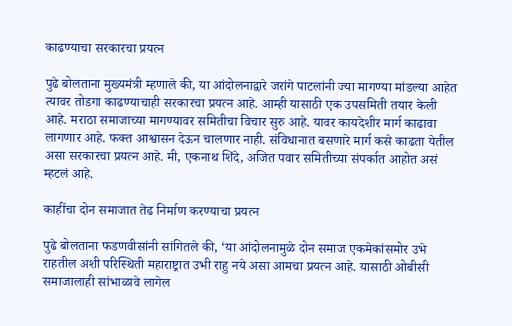काढण्याचा सरकारचा प्रयत्न

पुढे बोलताना मुख्यमंत्री म्हणाले की, या आंदोलनाद्वारे जरांगे पाटलांनी ज्या मागण्या मांडल्या आहेत त्यावर तोडगा काढण्याचाही सरकारचा प्रयत्न आहे. आम्ही यासाठी एक उपसमिती तयार केली आहे. मराठा समाजाच्या मागण्यावर समितीचा विचार सुरु आहे. यावर कायदेशीर मार्ग काढावा लागणार आहे. फक्त आश्वासन देऊन चालणार नाही. संविधानात बसणारे मार्ग कसे काढता येतील असा सरकारचा प्रयत्न आहे. मी, एकनाथ शिंदे, अजित पवार समितीच्या संपर्कात आहोत असं म्हटलं आहे.

काहींचा दोन समाजात तेढ निर्माण करण्याचा प्रयत्न

पुढे बोलताना फडणवीसांनी सांगितले की, ‘या आंदोलनामुळे दोन समाज एकमेकांसमोर उभे राहतील अशी परिस्थिती महाराष्ट्रात उभी राहु नये असा आमचा प्रयत्न आहे. यासाठी ओबीसी समाजालाही सांभाळावे लागेल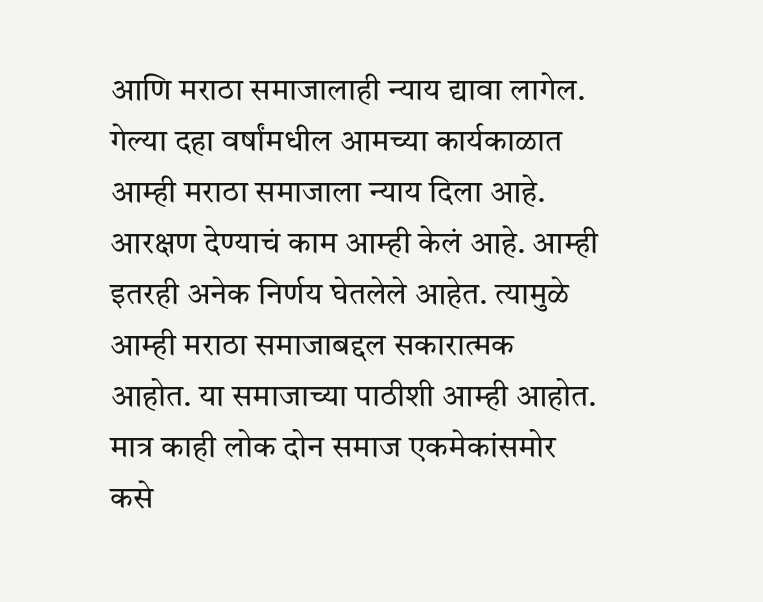आणि मराठा समाजालाही न्याय द्यावा लागेल. गेल्या दहा वर्षांमधील आमच्या कार्यकाळात आम्ही मराठा समाजाला न्याय दिला आहे. आरक्षण देण्याचं काम आम्ही केलं आहे. आम्ही इतरही अनेक निर्णय घेतलेले आहेत. त्यामुळे आम्ही मराठा समाजाबद्दल सकारात्मक आहोत. या समाजाच्या पाठीशी आम्ही आहोत. मात्र काही लोक दोन समाज एकमेकांसमोर कसे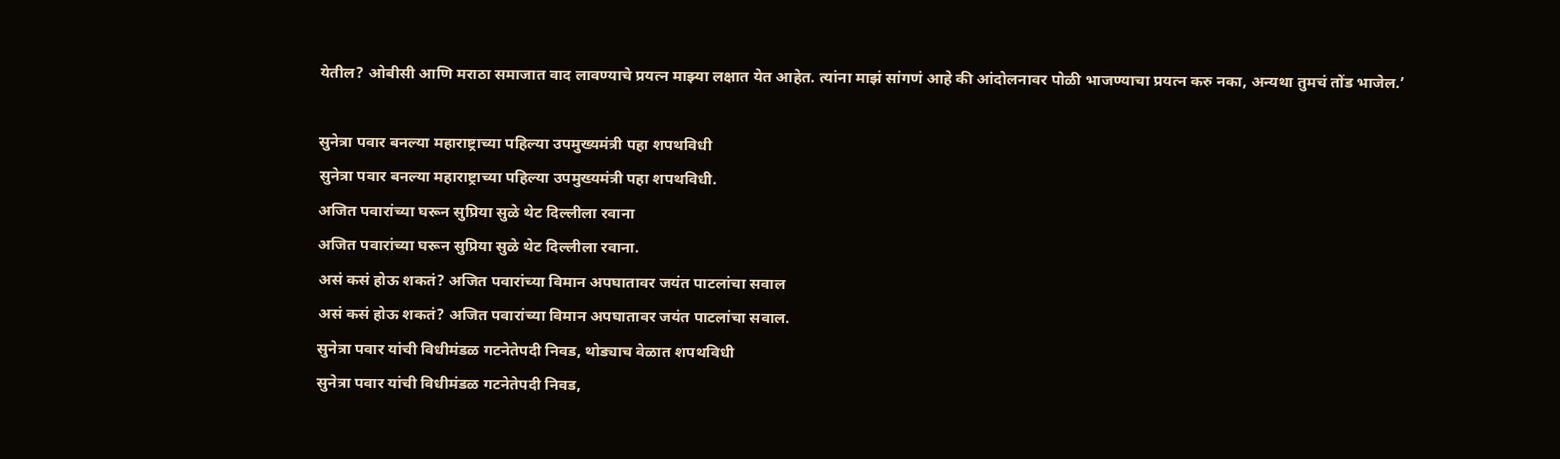येतील? ओबीसी आणि मराठा समाजात वाद लावण्याचे प्रयत्न माझ्या लक्षात येत आहेत. त्यांना माझं सांगणं आहे की आंदोलनावर पोळी भाजण्याचा प्रयत्न करु नका, अन्यथा तुमचं तोंड भाजेल.’

सुनेत्रा पवार बनल्या महाराष्ट्राच्या पहिल्या उपमुख्यमंत्री पहा शपथविधी
सुनेत्रा पवार बनल्या महाराष्ट्राच्या पहिल्या उपमुख्यमंत्री पहा शपथविधी.
अजित पवारांच्या घरून सुप्रिया सुळे थेट दिल्लीला रवाना
अजित पवारांच्या घरून सुप्रिया सुळे थेट दिल्लीला रवाना.
असं कसं होऊ शकतं? अजित पवारांच्या विमान अपघातावर जयंत पाटलांचा सवाल
असं कसं होऊ शकतं? अजित पवारांच्या विमान अपघातावर जयंत पाटलांचा सवाल.
सुनेत्रा पवार यांची विधीमंडळ गटनेतेपदी निवड, थोड्याच वेळात शपथविधी
सुनेत्रा पवार यांची विधीमंडळ गटनेतेपदी निवड,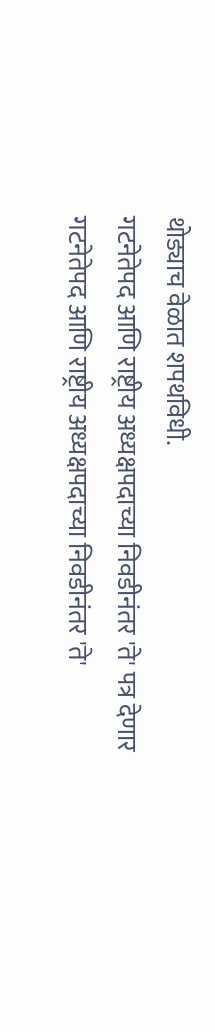थोड्याच वेळात शपथविधी.
गटनेतेपद आणि राष्ट्रीय अध्यक्षपदाच्या निवडीनंतर 'ते' पत्र देणार
गटनेतेपद आणि राष्ट्रीय अध्यक्षपदाच्या निवडीनंतर 'ते'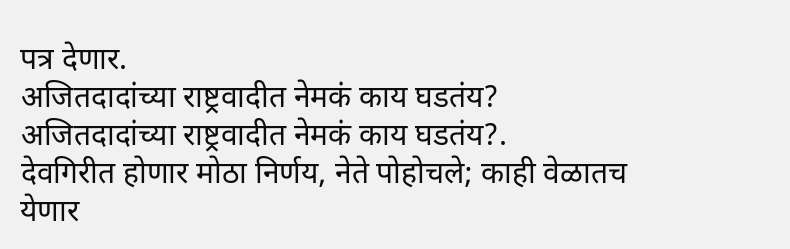पत्र देणार.
अजितदादांच्या राष्ट्रवादीत नेमकं काय घडतंय?
अजितदादांच्या राष्ट्रवादीत नेमकं काय घडतंय?.
देवगिरीत होणार मोठा निर्णय, नेते पोहोचले; काही वेळातच येणार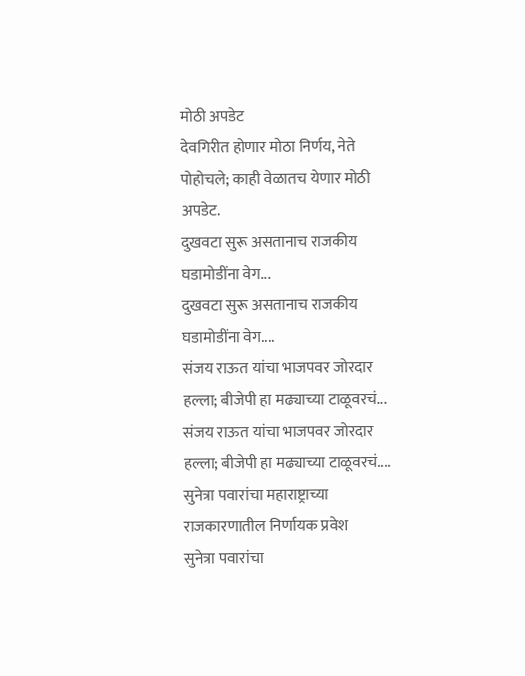मोठी अपडेट
देवगिरीत होणार मोठा निर्णय, नेते पोहोचले; काही वेळातच येणार मोठी अपडेट.
दुखवटा सुरू असतानाच राजकीय घडामोडींना वेग...
दुखवटा सुरू असतानाच राजकीय घडामोडींना वेग....
संजय राऊत यांचा भाजपवर जोरदार हल्ला; बीजेपी हा मढ्याच्या टाळूवरचं...
संजय राऊत यांचा भाजपवर जोरदार हल्ला; बीजेपी हा मढ्याच्या टाळूवरचं....
सुनेत्रा पवारांचा महाराष्ट्राच्या राजकारणातील निर्णायक प्रवेश
सुनेत्रा पवारांचा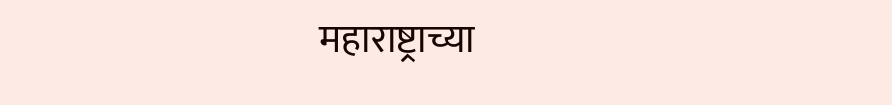महाराष्ट्राच्या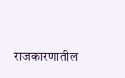राजकारणातील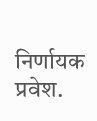निर्णायक प्रवेश.